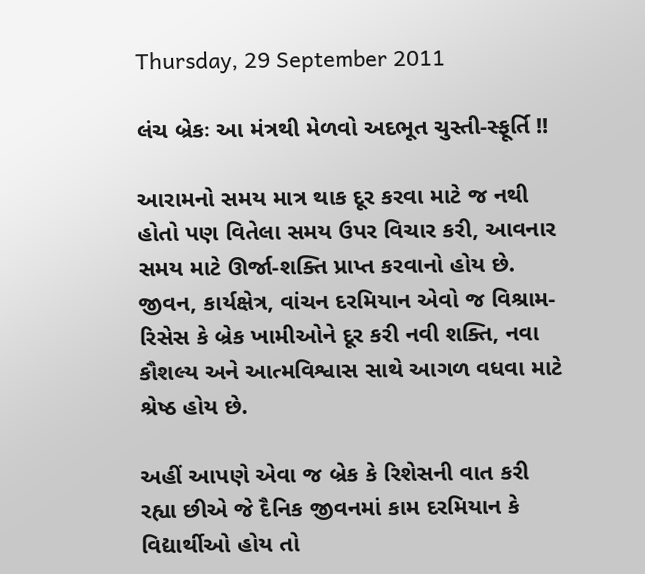Thursday, 29 September 2011

લંચ બ્રેકઃ આ મંત્રથી મેળવો અદભૂત ચુસ્તી-સ્ફૂર્તિ !!

આરામનો સમય માત્ર થાક દૂર કરવા માટે જ નથી હોતો પણ વિતેલા સમય ઉપર વિચાર કરી, આવનાર સમય માટે ઊર્જા-શક્તિ પ્રાપ્ત કરવાનો હોય છે. જીવન, કાર્યક્ષેત્ર, વાંચન દરમિયાન એવો જ વિશ્રામ-રિસેસ કે બ્રેક ખામીઓને દૂર કરી નવી શક્તિ, નવા કૌશલ્ય અને આત્મવિશ્વાસ સાથે આગળ વધવા માટે શ્રેષ્ઠ હોય છે.

અહીં આપણે એવા જ બ્રેક કે રિશેસની વાત કરી રહ્યા છીએ જે દૈનિક જીવનમાં કામ દરમિયાન કે વિદ્યાર્થીઓ હોય તો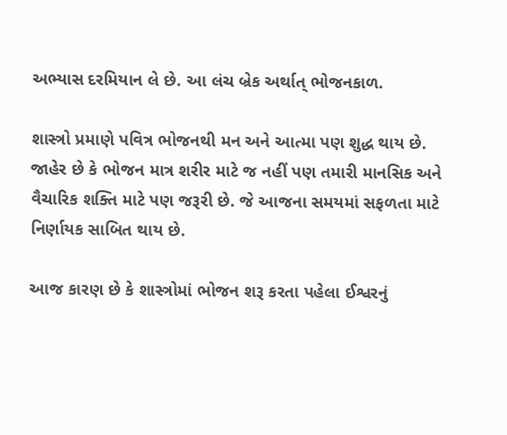અભ્યાસ દરમિયાન લે છે. આ લંચ બ્રેક અર્થાત્ ભોજનકાળ.

શાસ્ત્રો પ્રમાણે પવિત્ર ભોજનથી મન અને આત્મા પણ શુદ્ધ થાય છે. જાહેર છે કે ભોજન માત્ર શરીર માટે જ નહીં પણ તમારી માનસિક અને વૈચારિક શક્તિ માટે પણ જરૂરી છે. જે આજના સમયમાં સફળતા માટે નિર્ણાયક સાબિત થાય છે.

આજ કારણ છે કે શાસ્ત્રોમાં ભોજન શરૂ કરતા પહેલા ઈશ્વરનું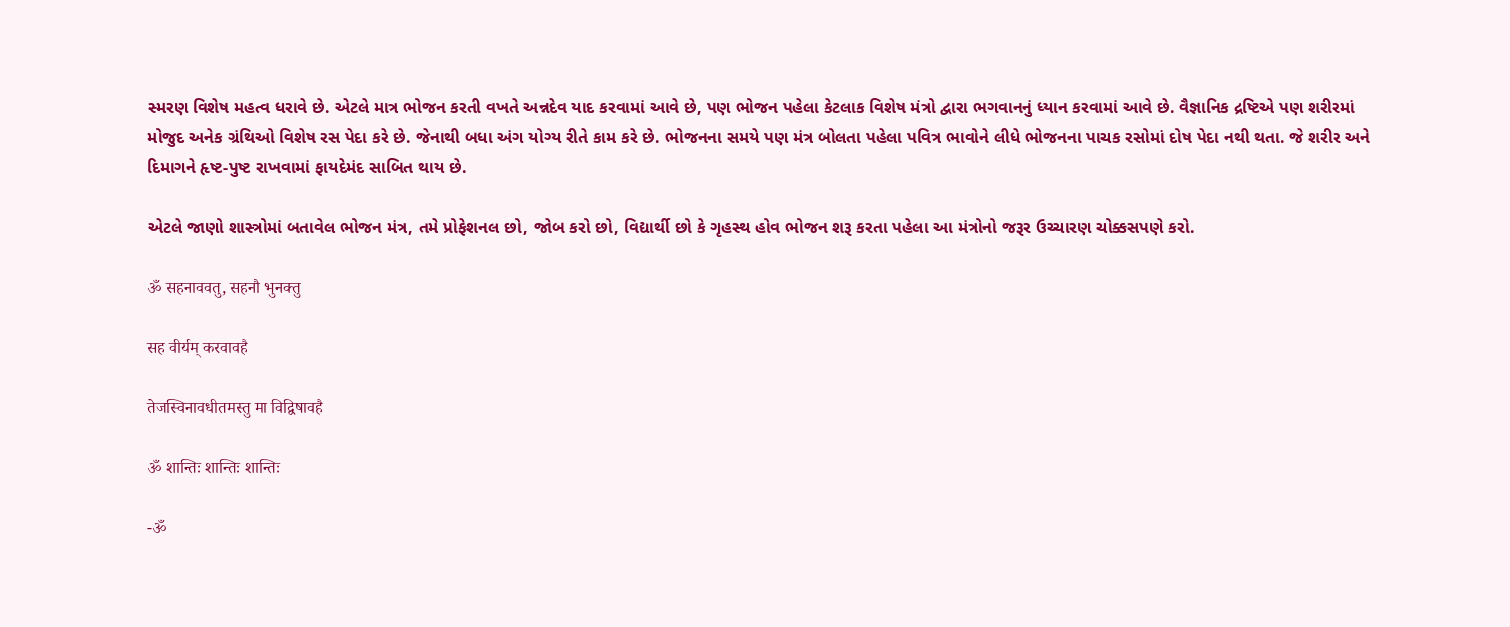સ્મરણ વિશેષ મહત્વ ધરાવે છે. એટલે માત્ર ભોજન કરતી વખતે અન્નદેવ યાદ કરવામાં આવે છે, પણ ભોજન પહેલા કેટલાક વિશેષ મંત્રો દ્વારા ભગવાનનું ધ્યાન કરવામાં આવે છે. વૈજ્ઞાનિક દ્રષ્ટિએ પણ શરીરમાં મોજુદ અનેક ગ્રંથિઓ વિશેષ રસ પેદા કરે છે. જેનાથી બધા અંગ યોગ્ય રીતે કામ કરે છે. ભોજનના સમયે પણ મંત્ર બોલતા પહેલા પવિત્ર ભાવોને લીધે ભોજનના પાચક રસોમાં દોષ પેદા નથી થતા. જે શરીર અને દિમાગને હૃષ્ટ-પુષ્ટ રાખવામાં ફાયદેમંદ સાબિત થાય છે.

એટલે જાણો શાસ્ત્રોમાં બતાવેલ ભોજન મંત્ર, તમે પ્રોફેશનલ છો, જોબ કરો છો, વિદ્યાર્થી છો કે ગૃહસ્થ હોવ ભોજન શરૂ કરતા પહેલા આ મંત્રોનો જરૂર ઉચ્ચારણ ચોક્કસપણે કરો.

ॐ सहनाववतु, सहनौ भुनक्तु

सह वीर्यम् करवावहै

तेजस्विनावधीतमस्तु मा विद्विषावहै

ॐ शान्तिः शान्तिः शान्तिः

-ॐ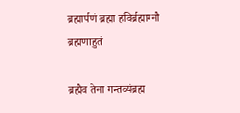ब्रह्मार्पणं ब्रह्मा हविर्ब्रह्माग्नौ ब्रह्मणाहुतं

ब्रह्मैव तेना गन्तव्यंब्रह्म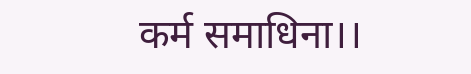कर्म समाधिना।।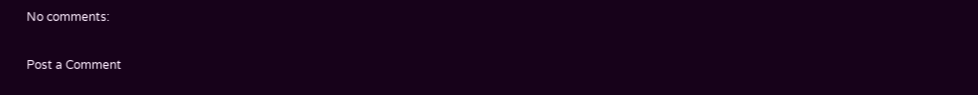No comments:

Post a Comment